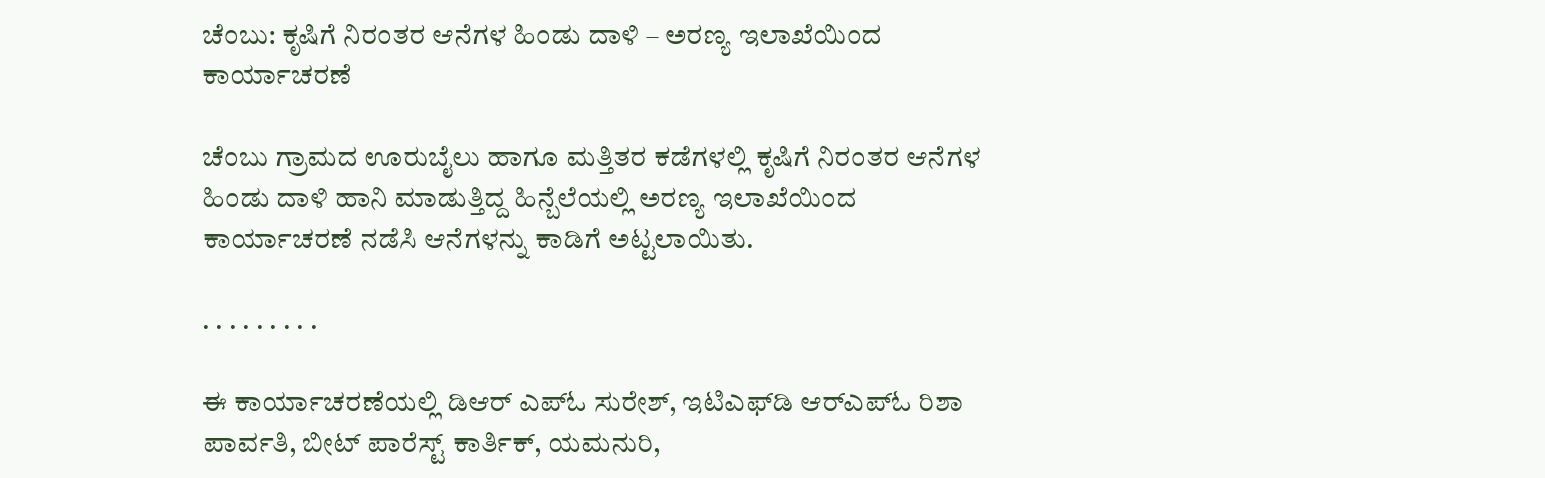ಚೆಂಬು: ಕೃಷಿಗೆ ನಿರಂತರ ಆನೆಗಳ ಹಿಂಡು ದಾಳಿ – ಅರಣ್ಯ ಇಲಾಖೆಯಿಂದ ಕಾರ್ಯಾಚರಣೆ

ಚೆಂಬು ಗ್ರಾಮದ ಊರುಬೈಲು ಹಾಗೂ ಮತ್ತಿತರ ಕಡೆಗಳಲ್ಲಿ ಕೃಷಿಗೆ ನಿರಂತರ ಆನೆಗಳ ಹಿಂಡು ದಾಳಿ ಹಾನಿ ಮಾಡುತ್ತಿದ್ದ ಹಿನ್ಬೆಲೆಯಲ್ಲಿ ಅರಣ್ಯ ಇಲಾಖೆಯಿಂದ ಕಾರ್ಯಾಚರಣೆ ನಡೆಸಿ ಆನೆಗಳನ್ನು ಕಾಡಿಗೆ ಅಟ್ಟಲಾಯಿತು.

. . . . . . . . .

ಈ ಕಾರ್ಯಾಚರಣೆಯಲ್ಲಿ ಡಿಆರ್ ಎಪ್ಓ ಸುರೇಶ್, ಇಟಿಎಫ್‌ಡಿ ಆರ್‌ಎಪ್ಓ ರಿಶಾ ಪಾರ್ವತಿ, ಬೀಟ್ ಪಾರೆಸ್ಟ್ ಕಾರ್ತಿಕ್, ಯಮನುರಿ,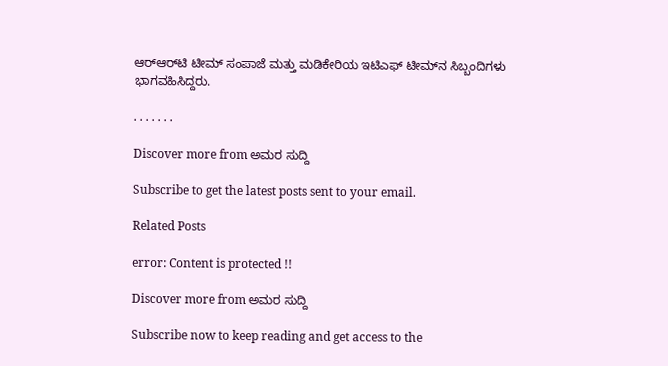ಆರ್‌ಆರ್‌ಟಿ ಟೀಮ್ ಸಂಪಾಜೆ ಮತ್ತು ಮಡಿಕೇರಿಯ ಇಟಿಎಫ್ ಟೀಮ್‌ನ ಸಿಬ್ಬಂದಿಗಳು ಭಾಗವಹಿಸಿದ್ದರು.

. . . . . . .

Discover more from ಅಮರ ಸುದ್ದಿ

Subscribe to get the latest posts sent to your email.

Related Posts

error: Content is protected !!

Discover more from ಅಮರ ಸುದ್ದಿ

Subscribe now to keep reading and get access to the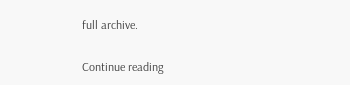full archive.

Continue reading